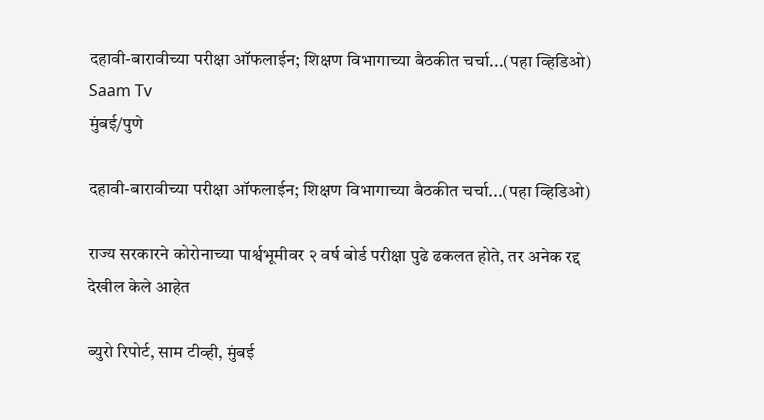दहावी-बारावीच्या परीक्षा ऑफलाईन; शिक्षण विभागाच्या बैठकीत चर्चा...(पहा व्हिडिओ)  Saam Tv
मुंबई/पुणे

दहावी-बारावीच्या परीक्षा ऑफलाईन; शिक्षण विभागाच्या बैठकीत चर्चा...(पहा व्हिडिओ)

राज्य सरकारने कोरोनाच्या पार्श्वभूमीवर २ वर्ष बोर्ड परीक्षा पुढे ढकलत होते, तर अनेक रद्द देखील केले आहेत

ब्युरो रिपोर्ट, साम टीव्ही, मुंबई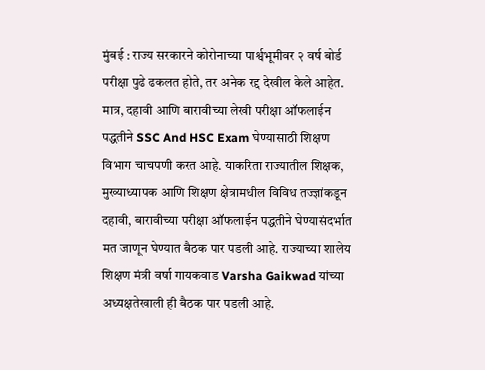मुंबई : राज्य सरकारने कोरोनाच्या पार्श्वभूमीवर २ वर्ष बोर्ड परीक्षा पुढे ढकलत होते, तर अनेक रद्द देखील केले आहेत. मात्र, दहावी आणि बारावीच्या लेखी परीक्षा ऑफलाईन पद्धतीने SSC And HSC Exam घेण्यासाठी शिक्षण विभाग चाचपणी करत आहे. याकरिता राज्यातील शिक्षक, मुख्याध्यापक आणि शिक्षण क्षेत्रामधील विविध तज्ज्ञांकडून दहावी, बारावीच्या परीक्षा ऑफलाईन पद्धतीने घेण्यासंदर्भात मत जाणून घेण्यात बैठक पार पडली आहे. राज्याच्या शालेय शिक्षण मंत्री वर्षा गायकवाड Varsha Gaikwad यांच्या अध्यक्षतेखाली ही बैठक पार पडली आहे.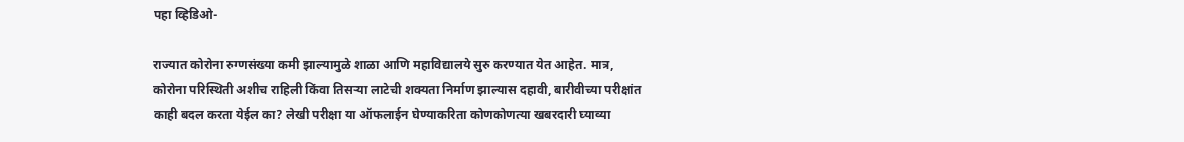पहा व्हिडिओ-

राज्यात कोरोना रुग्णसंख्या कमी झाल्यामुळे शाळा आणि महाविद्यालये सुरु करण्यात येत आहेत. मात्र, कोरोना परिस्थिती अशीच राहिली किंवा तिसऱ्या लाटेची शक्यता निर्माण झाल्यास दहावी, बारीवीच्या परीक्षांत काही बदल करता येईल का? लेखी परीक्षा या ऑफलाईन घेण्याकरिता कोणकोणत्या खबरदारी घ्याव्या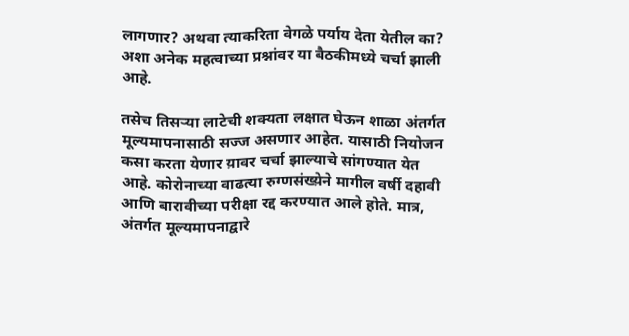लागणार? अथवा त्याकरिता वेगळे पर्याय देता येतील का? अशा अनेक महत्वाच्या प्रश्नांवर या बैठकीमध्ये चर्चा झाली आहे.

तसेच तिसऱ्या लाटेची शक्यता लक्षात घेऊन शाळा अंतर्गत मूल्यमापनासाठी सज्ज असणार आहेत. यासाठी नियोजन कसा करता येणार य़ावर चर्चा झाल्याचे सांगण्यात येत आहे. कोरोनाच्या वाढत्या रुग्णसंख्य़ेने मागील वर्षी दहावी आणि बारावीच्या परीक्षा रद्द करण्यात आले होते. मात्र, अंतर्गत मूल्यमापनाद्वारे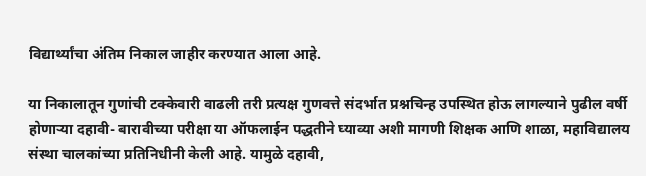विद्यार्थ्यांचा अंतिम निकाल जाहीर करण्यात आला आहे.

या निकालातून गुणांची टक्केवारी वाढली तरी प्रत्यक्ष गुणवत्ते संदर्भात प्रश्नचिन्ह उपस्थित होऊ लागल्याने पुढील वर्षी होणाऱ्या दहावी- बारावीच्या परीक्षा या ऑफलाईन पद्धतीने घ्याव्या अशी मागणी शिक्षक आणि शाळा, महाविद्यालय संस्था चालकांच्या प्रतिनिधीनी केली आहे. यामुळे दहावी,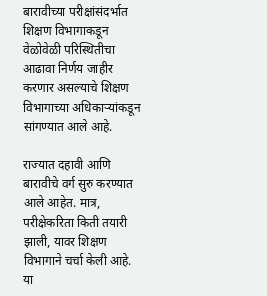बारावीच्या परीक्षांसंदर्भात शिक्षण विभागाकडून वेळोवेळी परिस्थितीचा आढावा निर्णय जाहीर करणार असल्याचे शिक्षण विभागाच्या अधिकाऱ्यांकडून सांगण्यात आले आहे.

राज्यात दहावी आणि बारावीचे वर्ग सुरु करण्यात आले आहेत. मात्र, परीक्षेकरिता किती तयारी झाली, यावर शिक्षण विभागाने चर्चा केली आहे. या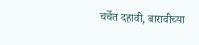चर्चेत दहावी, बारावीच्या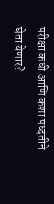परीक्षा कधी आणि कशा पध्दतीने घेता येणार?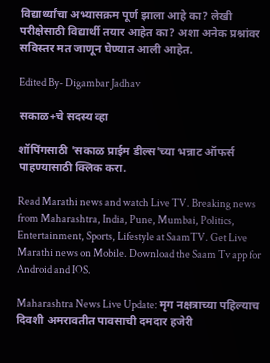विद्यार्थ्यांचा अभ्यासक्रम पूर्ण झाला आहे का? लेखी परीक्षेसाठी विद्यार्थी तयार आहेत का? अशा अनेक प्रश्नांवर सविस्तर मत जाणून घेण्यात आली आहेत.

Edited By- Digambar Jadhav

सकाळ+चे सदस्य व्हा

शॉपिंगसाठी 'सकाळ प्राईम डील्स'च्या भन्नाट ऑफर्स पाहण्यासाठी क्लिक करा.

Read Marathi news and watch Live TV. Breaking news from Maharashtra, India, Pune, Mumbai, Politics, Entertainment, Sports, Lifestyle at SaamTV. Get Live Marathi news on Mobile. Download the Saam Tv app for Android and IOS.

Maharashtra News Live Update: मृग नक्षत्राच्या पहिल्याच दिवशी अमरावतीत पावसाची दमदार हजेरी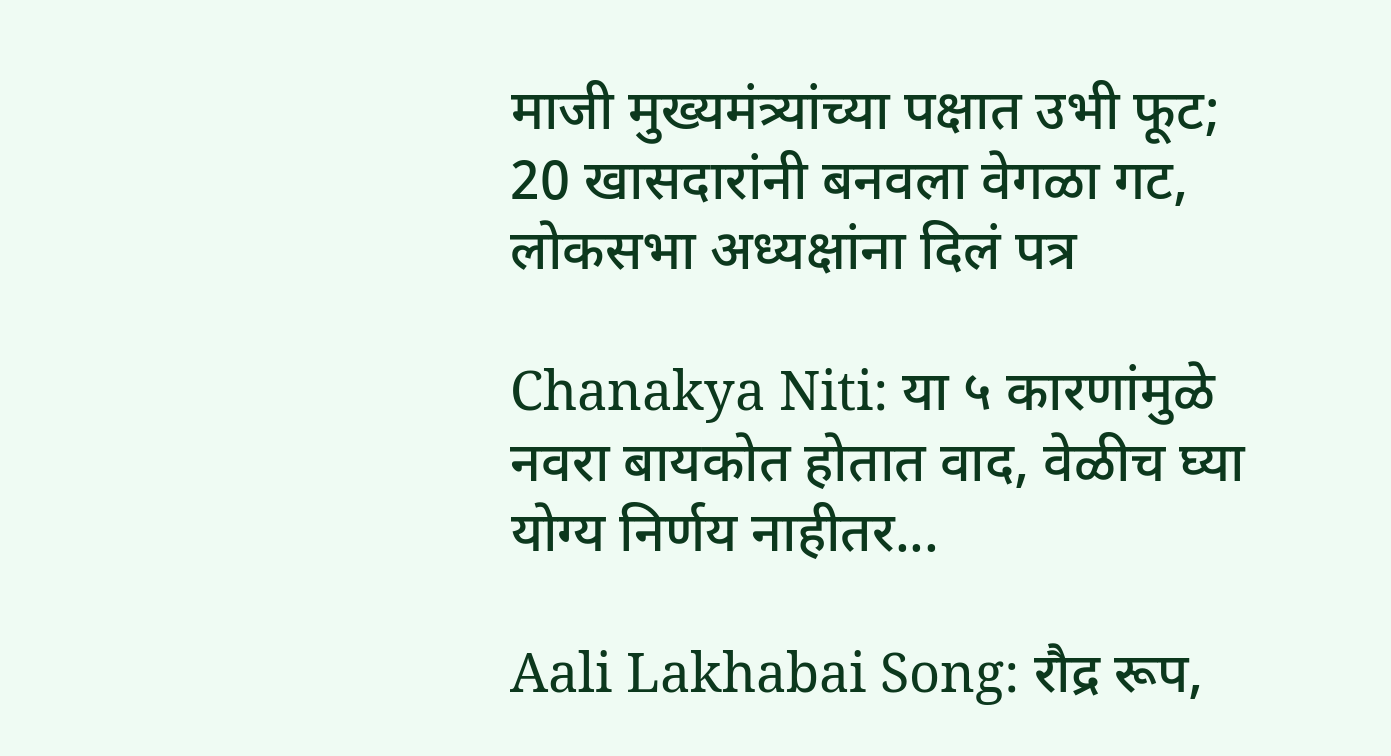माजी मुख्यमंत्र्यांच्या पक्षात उभी फूट; 20 खासदारांनी बनवला वेगळा गट, लोकसभा अध्यक्षांना दिलं पत्र

Chanakya Niti: या ५ कारणांमुळे नवरा बायकोत होतात वाद, वेळीच घ्या योग्य निर्णय नाहीतर...

Aali Lakhabai Song: रौद्र रूप,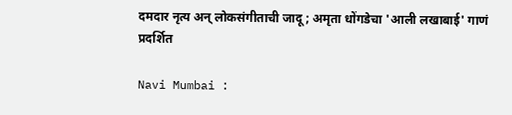दमदार नृत्य अन् लोकसंगीताची जादू; अमृता धोंगडेचा 'आली लखाबाई' गाणं प्रदर्शित

Navi Mumbai :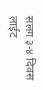सलग ३-४ दिवस लाईट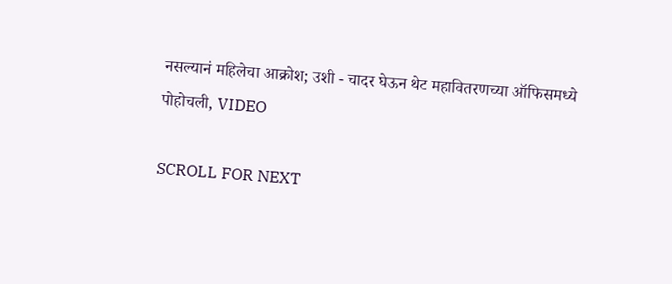नसल्यानं महिलेचा आक्रोश; उशी - चादर घेऊन थेट महावितरणच्या ऑफिसमध्ये पोहोचली, VIDEO

SCROLL FOR NEXT